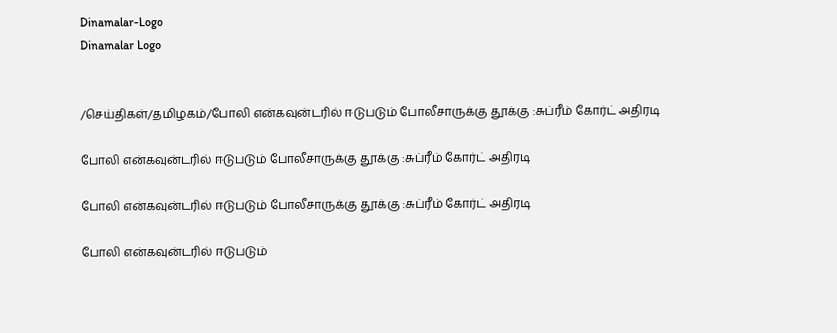Dinamalar-Logo
Dinamalar Logo


/செய்திகள்/தமிழகம்/போலி என்கவுன்டரில் ஈடுபடும் போலீசாருக்கு தூக்கு :சுப்ரீம் கோர்ட் அதிரடி

போலி என்கவுன்டரில் ஈடுபடும் போலீசாருக்கு தூக்கு :சுப்ரீம் கோர்ட் அதிரடி

போலி என்கவுன்டரில் ஈடுபடும் போலீசாருக்கு தூக்கு :சுப்ரீம் கோர்ட் அதிரடி

போலி என்கவுன்டரில் ஈடுபடும்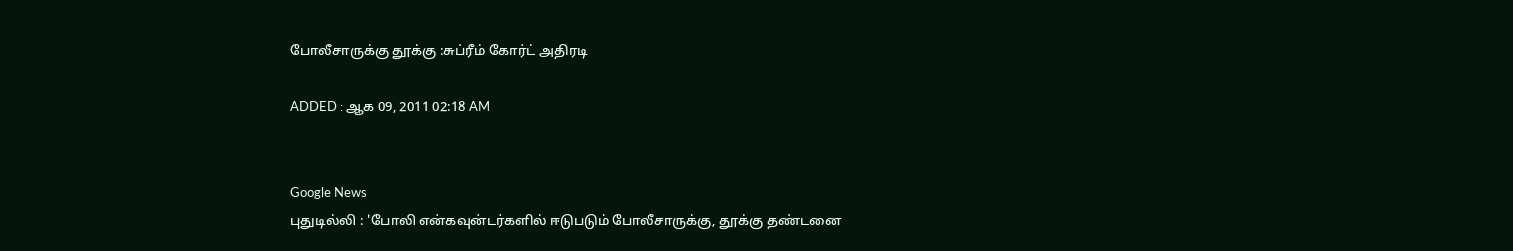போலீசாருக்கு தூக்கு :சுப்ரீம் கோர்ட் அதிரடி

ADDED : ஆக 09, 2011 02:18 AM


Google News
புதுடில்லி : 'போலி என்கவுன்டர்களில் ஈடுபடும் போலீசாருக்கு, தூக்கு தண்டனை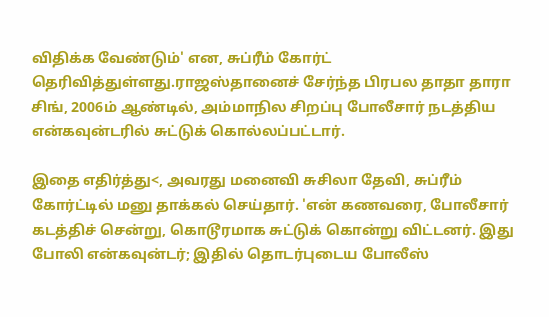விதிக்க வேண்டும்' என, சுப்ரீம் கோர்ட் தெரிவித்துள்ளது.ராஜஸ்தானைச் சேர்ந்த பிரபல தாதா தாரா சிங், 2006ம் ஆண்டில், அம்மாநில சிறப்பு போலீசார் நடத்திய என்கவுன்டரில் சுட்டுக் கொல்லப்பட்டார்.

இதை எதிர்த்து<, அவரது மனைவி சுசிலா தேவி, சுப்ரீம் கோர்ட்டில் மனு தாக்கல் செய்தார். 'என் கணவரை, போலீசார் கடத்திச் சென்று, கொடூரமாக சுட்டுக் கொன்று விட்டனர். இது போலி என்கவுன்டர்; இதில் தொடர்புடைய போலீஸ்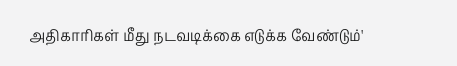அதிகாரிகள் மீது நடவடிக்கை எடுக்க வேண்டும்'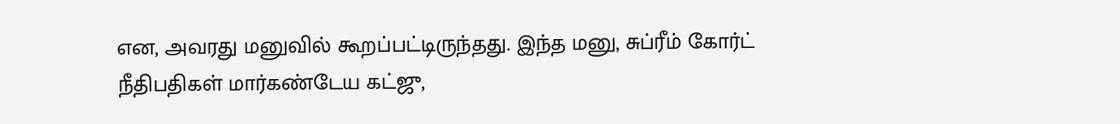என, அவரது மனுவில் கூறப்பட்டிருந்தது. இந்த மனு, சுப்ரீம் கோர்ட் நீதிபதிகள் மார்கண்டேய கட்ஜு,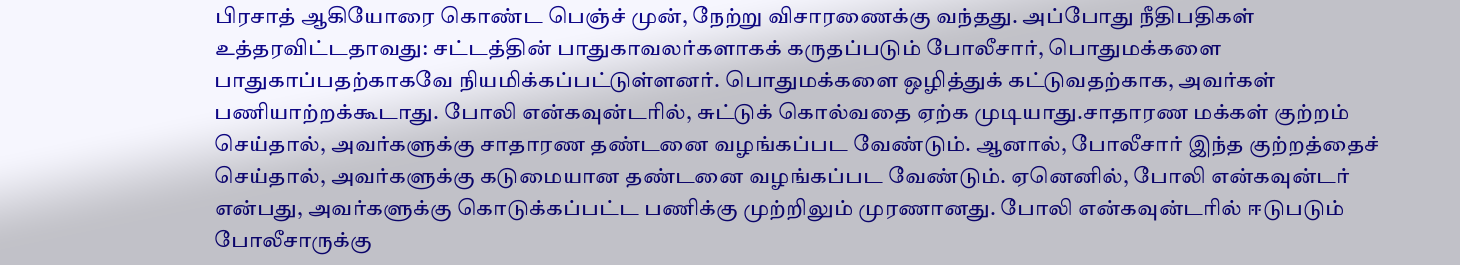பிரசாத் ஆகியோரை கொண்ட பெஞ்ச் முன், நேற்று விசாரணைக்கு வந்தது. அப்போது நீதிபதிகள் உத்தரவிட்டதாவது: சட்டத்தின் பாதுகாவலர்களாகக் கருதப்படும் போலீசார், பொதுமக்களை பாதுகாப்பதற்காகவே நியமிக்கப்பட்டுள்ளனர். பொதுமக்களை ஒழித்துக் கட்டுவதற்காக, அவர்கள் பணியாற்றக்கூடாது. போலி என்கவுன்டரில், சுட்டுக் கொல்வதை ஏற்க முடியாது.சாதாரண மக்கள் குற்றம் செய்தால், அவர்களுக்கு சாதாரண தண்டனை வழங்கப்பட வேண்டும். ஆனால், போலீசார் இந்த குற்றத்தைச் செய்தால், அவர்களுக்கு கடுமையான தண்டனை வழங்கப்பட வேண்டும். ஏனெனில், போலி என்கவுன்டர் என்பது, அவர்களுக்கு கொடுக்கப்பட்ட பணிக்கு முற்றிலும் முரணானது. போலி என்கவுன்டரில் ஈடுபடும் போலீசாருக்கு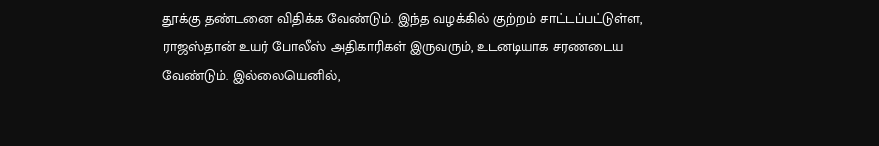தூக்கு தண்டனை விதிக்க வேண்டும். இந்த வழக்கில் குற்றம் சாட்டப்பட்டுள்ள, ராஜஸ்தான் உயர் போலீஸ் அதிகாரிகள் இருவரும், உடனடியாக சரணடைய வேண்டும். இல்லையெனில்,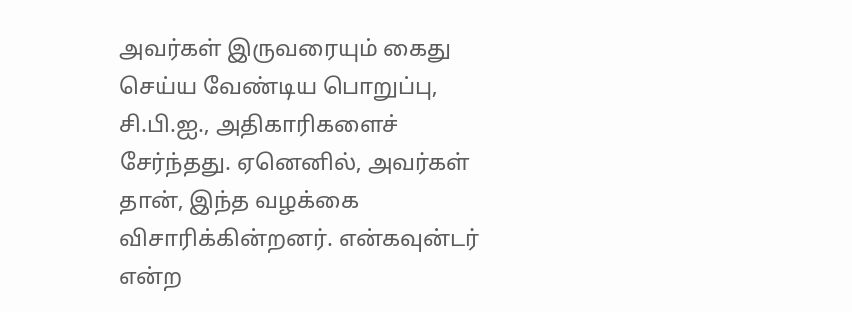அவர்கள் இருவரையும் கைது செய்ய வேண்டிய பொறுப்பு, சி.பி.ஐ., அதிகாரிகளைச் சேர்ந்தது. ஏனெனில், அவர்கள் தான், இந்த வழக்கை விசாரிக்கின்றனர். என்கவுன்டர் என்ற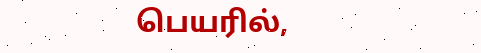பெயரில்,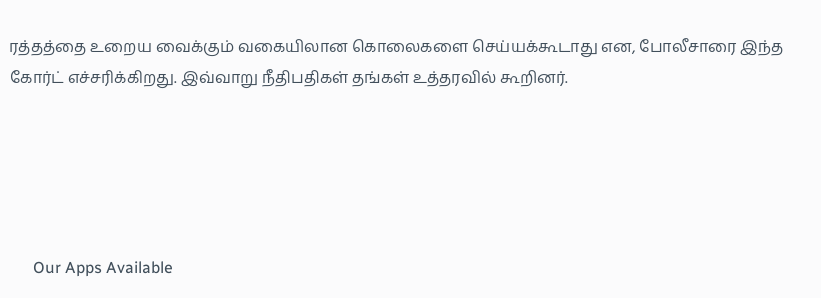ரத்தத்தை உறைய வைக்கும் வகையிலான கொலைகளை செய்யக்கூடாது என, போலீசாரை இந்த கோர்ட் எச்சரிக்கிறது. இவ்வாறு நீதிபதிகள் தங்கள் உத்தரவில் கூறினர்.





      Our Apps Available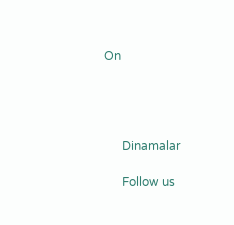On




      Dinamalar

      Follow us